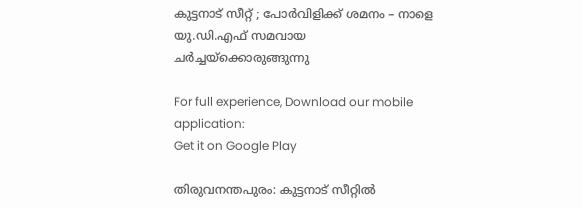കുട്ടനാട് സീറ്റ് ; പോര്‍വിളിക്ക് ശമനം – നാളെ യു.ഡി.എഫ് സമവായ ചര്‍ച്ചയ്‌ക്കൊരുങ്ങുന്നു

For full experience, Download our mobile application:
Get it on Google Play

തിരുവനന്തപുരം: കുട്ടനാട് സീറ്റില്‍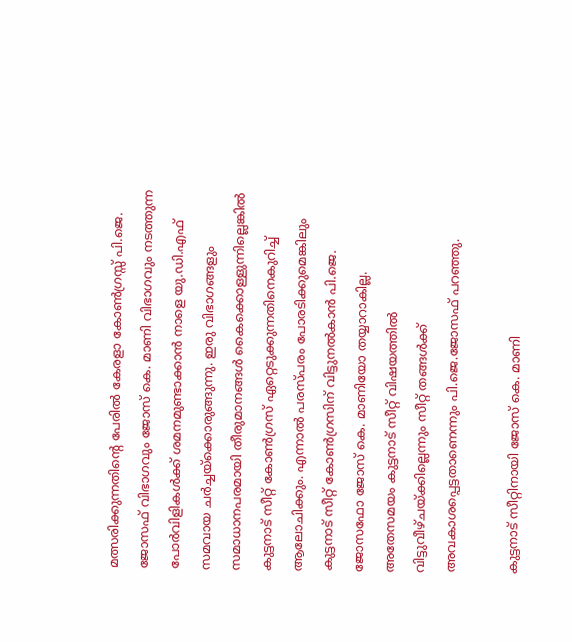മത്സരിക്കുന്നതിന്റെ പേരില്‍ കേരളാ കോണ്‍ഗ്രസ്സ് പി.ജെ. ജോസഫ് വിഭാഗവും ജോസ് കെ. മാണി വിഭാഗവും നടത്തുന്ന പോര്‍വിളികള്‍ക്ക് ശമനമുണ്ടാക്കാന്‍ നാളെ യു.ഡി.എഫ് സമവായ ചര്‍ച്ചയ്‌ക്കൊരുങ്ങുന്നു. ഇരു വിഭാഗങ്ങളും സമാധാനപരമായി തീരുമാനങ്ങള്‍ കൈക്കൊള്ളുന്നില്ലെങ്കില്‍ കുട്ടനാട് സീറ്റ് കോണ്‍ഗ്രസ് ഏറ്റെടുക്കുന്നതിനെകുറിച്ച്‌ ആലോചിക്കും. എന്നാല്‍ പരസ്പരം പോരടിക്കുമെങ്കിലും കുട്ടനാട് സീറ്റ് കോണ്‍ഗ്രസിന് വിട്ടുനല്‍കാന്‍ പി.ജെ. ജോസഫോ ജോസ് കെ. മാണിയോ തയ്യാറാകില്ല. അതേസമയം കുട്ടനാട് സീറ്റ് വിഷയത്തില്‍ വിട്ടുവീഴ്ചയ്ക്കില്ലെന്നും സീറ്റ് തങ്ങള്‍ക്ക് അവകാശപ്പെട്ടതാണെന്നും പി.ജെ.ജോസഫ് പറഞ്ഞു.

കുട്ടനാട് സീറ്റിനായി ജോസ് കെ. മാണി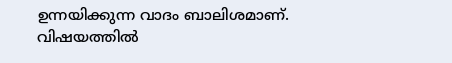ഉന്നയിക്കുന്ന വാദം ബാലിശമാണ്. വിഷയത്തില്‍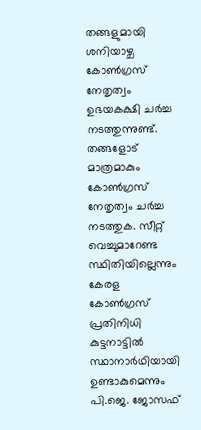തങ്ങളുമായി ശനിയാഴ്ച കോണ്‍ഗ്രസ് നേതൃത്വം ഉഭയകക്ഷി ചര്‍ച്ച നടത്തുന്നുണ്ട്. തങ്ങളോട് മാത്രമാകും കോണ്‍ഗ്രസ് നേതൃത്വം ചര്‍ച്ച നടത്തുക. സീറ്റ് വെച്ചുമാറേണ്ട സ്ഥിതിയില്ലെന്നും കേരള കോണ്‍ഗ്രസ് പ്രതിനിധി  കുട്ടനാട്ടില്‍ സ്ഥാനാര്‍ഥിയായി ഉണ്ടാകുമെന്നും പി.ജെ. ജോസഫ്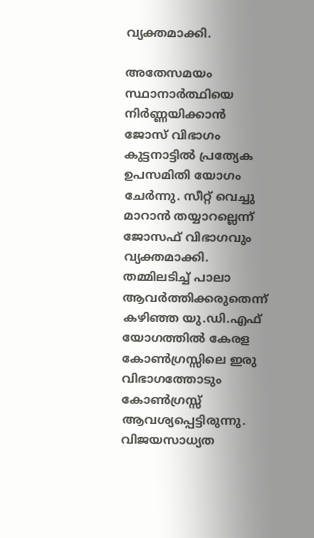വ്യക്തമാക്കി.

അതേസമയം സ്ഥാനാര്‍ത്ഥിയെ നിര്‍ണ്ണയിക്കാന്‍ ജോസ് വിഭാഗം കുട്ടനാട്ടില്‍ പ്രത്യേക ഉപസമിതി യോഗം ചേര്‍ന്നു. സീറ്റ് വെച്ചു മാറാന്‍ തയ്യാറല്ലെന്ന് ജോസഫ് വിഭാഗവും വ്യക്തമാക്കി. തമ്മിലടിച്ച്‌ പാലാ ആവര്‍ത്തിക്കരുതെന്ന് കഴിഞ്ഞ യു.ഡി.എഫ് യോഗത്തില്‍ കേരള കോണ്‍ഗ്രസ്സിലെ ഇരു വിഭാഗത്തോടും കോണ്‍ഗ്രസ്സ് ആവശ്യപ്പെട്ടിരുന്നു. വിജയസാധ്യത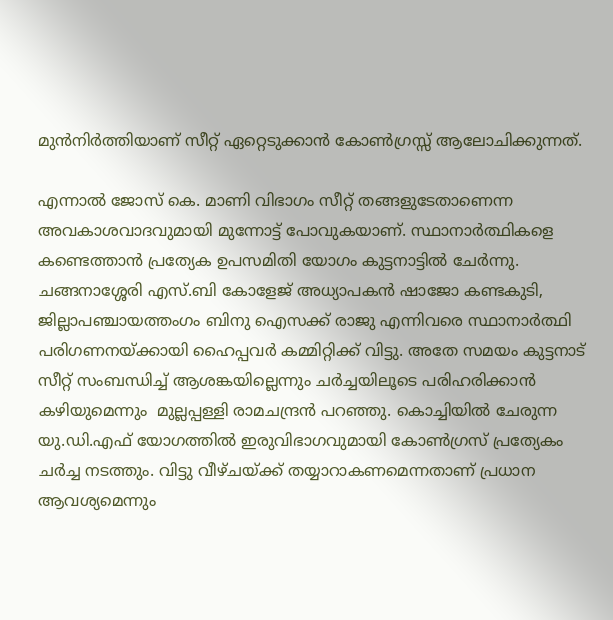മുന്‍നിര്‍ത്തിയാണ് സീറ്റ് ഏറ്റെടുക്കാന്‍ കോണ്‍ഗ്രസ്സ് ആലോചിക്കുന്നത്.

എന്നാല്‍ ജോസ് കെ. മാണി വിഭാഗം സീറ്റ് തങ്ങളുടേതാണെന്ന അവകാശവാദവുമായി മുന്നോട്ട് പോവുകയാണ്. സ്ഥാനാര്‍ത്ഥികളെ കണ്ടെത്താന്‍ പ്രത്യേക ഉപസമിതി യോഗം കുട്ടനാട്ടില്‍ ചേര്‍ന്നു. ചങ്ങനാശ്ശേരി എസ്.ബി കോളേജ് അധ്യാപകന്‍ ഷാജോ കണ്ടകുടി, ജില്ലാപഞ്ചായത്തംഗം ബിനു ഐസക്ക് രാജു എന്നിവരെ സ്ഥാനാര്‍ത്ഥി പരിഗണനയ്ക്കായി ഹൈപ്പവര്‍ കമ്മിറ്റിക്ക് വിട്ടു. അതേ സമയം കുട്ടനാട് സീറ്റ് സംബന്ധിച്ച്‌ ആശങ്കയില്ലെന്നും ചര്‍ച്ചയിലൂടെ പരിഹരിക്കാന്‍ കഴിയുമെന്നും  മുല്ലപ്പള്ളി രാമചന്ദ്രന്‍ പറഞ്ഞു. കൊച്ചിയില്‍ ചേരുന്ന യു.ഡി.എഫ് യോഗത്തില്‍ ഇരുവിഭാഗവുമായി കോണ്‍ഗ്രസ് പ്രത്യേകം ചര്‍ച്ച നടത്തും. വിട്ടു വീഴ്ചയ്ക്ക് തയ്യാറാകണമെന്നതാണ് പ്രധാന ആവശ്യമെന്നും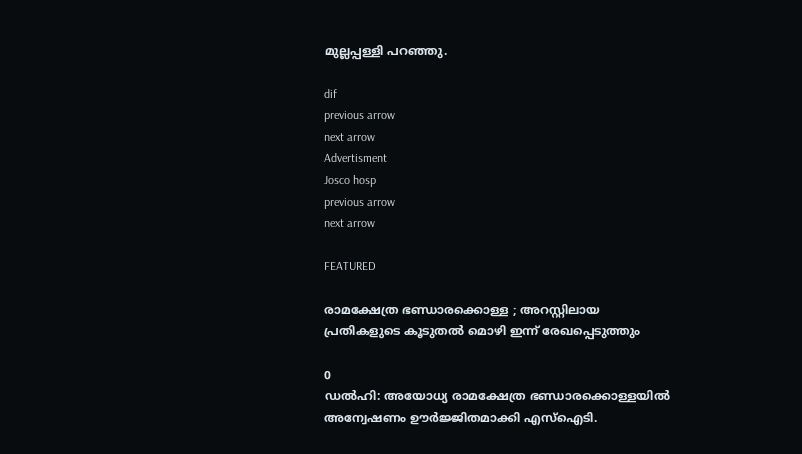മുല്ലപ്പള്ളി പറഞ്ഞു.

dif
previous arrow
next arrow
Advertisment
Josco hosp
previous arrow
next arrow

FEATURED

രാമക്ഷേത്ര ഭണ്ഡാരക്കൊള്ള ; അറസ്റ്റിലായ പ്രതികളുടെ കൂടുതൽ മൊഴി ഇന്ന് രേഖപ്പെടുത്തും

0
ഡൽഹി: അയോധ്യ രാമക്ഷേത്ര ഭണ്ഡാരക്കൊള്ളയിൽ അന്വേഷണം ഊർജ്ജിതമാക്കി എസ്ഐടി.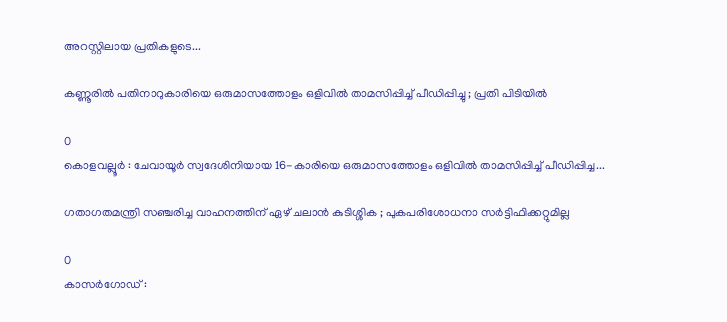അറസ്റ്റിലായ പ്രതികളുടെ...

കണ്ണൂരിൽ പതിനാറുകാരിയെ ഒരുമാസത്തോളം ഒളിവിൽ താമസിപ്പിച്ച് പീഡിപ്പിച്ചു ; പ്രതി പിടിയിൽ

0
കൊളവല്ലൂർ : ചേവായൂർ സ്വദേശിനിയായ 16-കാരിയെ ഒരുമാസത്തോളം ഒളിവിൽ താമസിപ്പിച്ച് പീഡിപ്പിച്ച...

ഗതാഗതമന്ത്രി സഞ്ചരിച്ച വാഹനത്തിന് ഏഴ് ചലാൻ കുടിശ്ശിക ; പുകപരിശോധനാ സർട്ടിഫിക്കറ്റുമില്ല

0
കാസർഗോഡ് :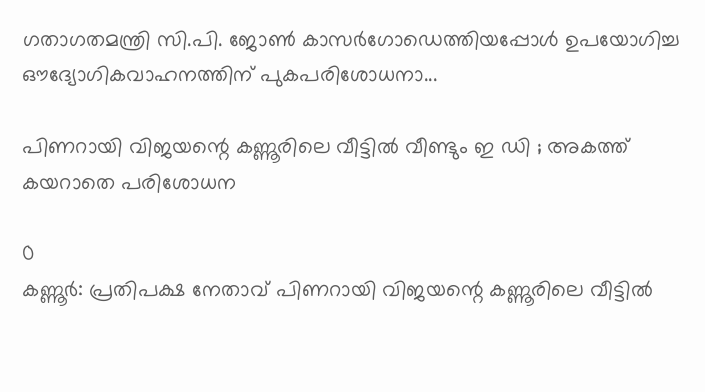ഗതാഗതമന്ത്രി സി.പി. ജോൺ കാസർഗോഡെത്തിയപ്പോൾ ഉപയോഗിച്ച ഔദ്യോഗികവാഹനത്തിന് പുകപരിശോധനാ...

പിണറായി വിജയന്റെ കണ്ണൂരിലെ വീട്ടില്‍ വീണ്ടും ഇ ഡി ; അകത്ത് കയറാതെ പരിശോധന

0
കണ്ണൂര്‍: പ്രതിപക്ഷ നേതാവ് പിണറായി വിജയന്റെ കണ്ണൂരിലെ വീട്ടില്‍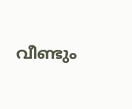വീണ്ടും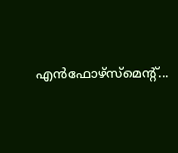എന്‍ഫോഴ്‌സ്‌മെന്റ്...